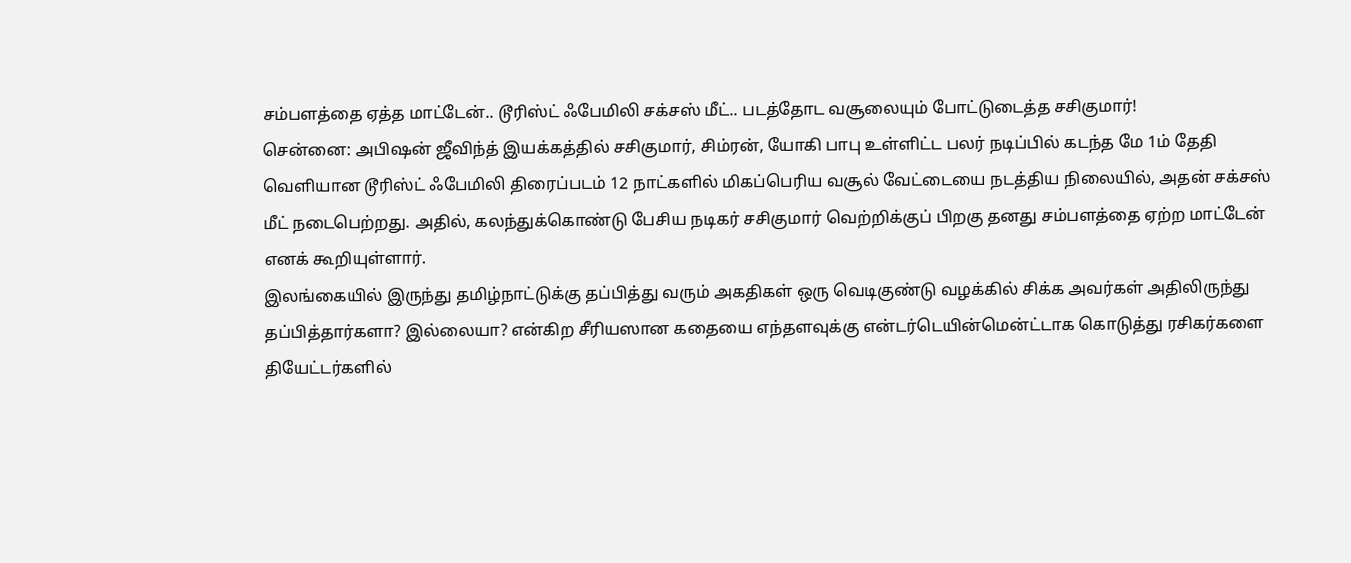சம்பளத்தை ஏத்த மாட்டேன்.. டூரிஸ்ட் ஃபேமிலி சக்சஸ் மீட்.. படத்தோட வசூலையும் போட்டுடைத்த சசிகுமார்!
சென்னை: அபிஷன் ஜீவிந்த் இயக்கத்தில் சசிகுமார், சிம்ரன், யோகி பாபு உள்ளிட்ட பலர் நடிப்பில் கடந்த மே 1ம் தேதி வெளியான டூரிஸ்ட் ஃபேமிலி திரைப்படம் 12 நாட்களில் மிகப்பெரிய வசூல் வேட்டையை நடத்திய நிலையில், அதன் சக்சஸ் மீட் நடைபெற்றது. அதில், கலந்துக்கொண்டு பேசிய நடிகர் சசிகுமார் வெற்றிக்குப் பிறகு தனது சம்பளத்தை ஏற்ற மாட்டேன் எனக் கூறியுள்ளார்.
இலங்கையில் இருந்து தமிழ்நாட்டுக்கு தப்பித்து வரும் அகதிகள் ஒரு வெடிகுண்டு வழக்கில் சிக்க அவர்கள் அதிலிருந்து தப்பித்தார்களா? இல்லையா? என்கிற சீரியஸான கதையை எந்தளவுக்கு என்டர்டெயின்மென்ட்டாக கொடுத்து ரசிகர்களை தியேட்டர்களில்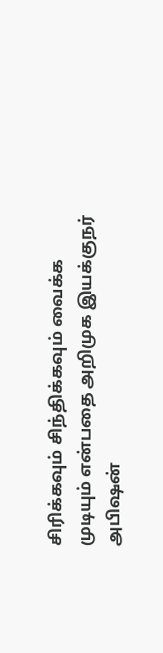சிரிக்கவும் சிந்திக்கவும் வைக்க முடியும் என்பதை அறிமுக இயக்குநர் அபிஷன்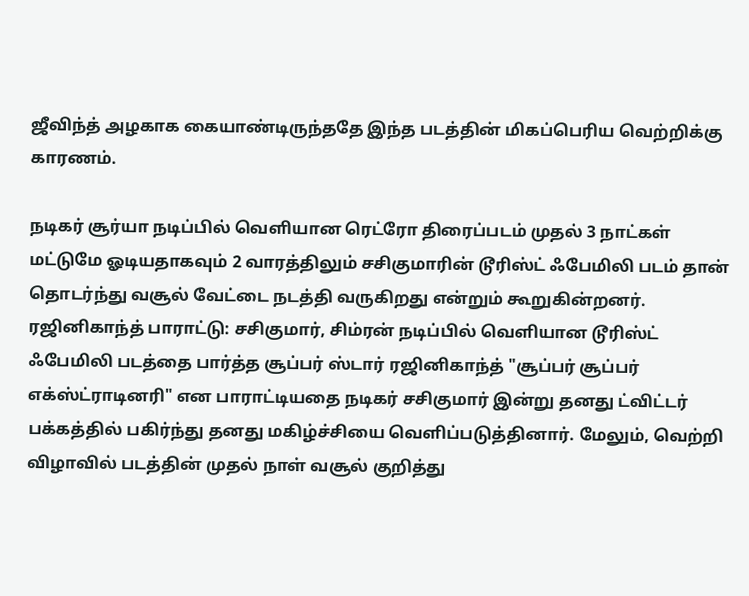ஜீவிந்த் அழகாக கையாண்டிருந்ததே இந்த படத்தின் மிகப்பெரிய வெற்றிக்கு காரணம்.

நடிகர் சூர்யா நடிப்பில் வெளியான ரெட்ரோ திரைப்படம் முதல் 3 நாட்கள் மட்டுமே ஓடியதாகவும் 2 வாரத்திலும் சசிகுமாரின் டூரிஸ்ட் ஃபேமிலி படம் தான் தொடர்ந்து வசூல் வேட்டை நடத்தி வருகிறது என்றும் கூறுகின்றனர்.
ரஜினிகாந்த் பாராட்டு: சசிகுமார், சிம்ரன் நடிப்பில் வெளியான டூரிஸ்ட் ஃபேமிலி படத்தை பார்த்த சூப்பர் ஸ்டார் ரஜினிகாந்த் "சூப்பர் சூப்பர் எக்ஸ்ட்ராடினரி" என பாராட்டியதை நடிகர் சசிகுமார் இன்று தனது ட்விட்டர் பக்கத்தில் பகிர்ந்து தனது மகிழ்ச்சியை வெளிப்படுத்தினார். மேலும், வெற்றி விழாவில் படத்தின் முதல் நாள் வசூல் குறித்து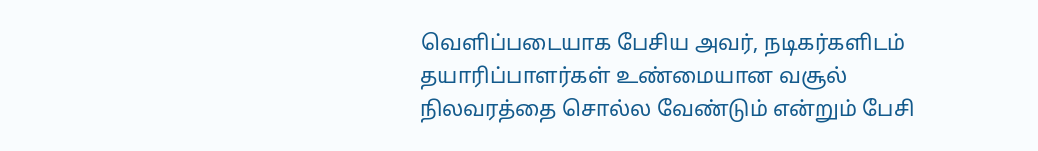வெளிப்படையாக பேசிய அவர், நடிகர்களிடம் தயாரிப்பாளர்கள் உண்மையான வசூல் நிலவரத்தை சொல்ல வேண்டும் என்றும் பேசி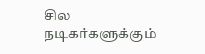சில நடிகர்களுக்கும்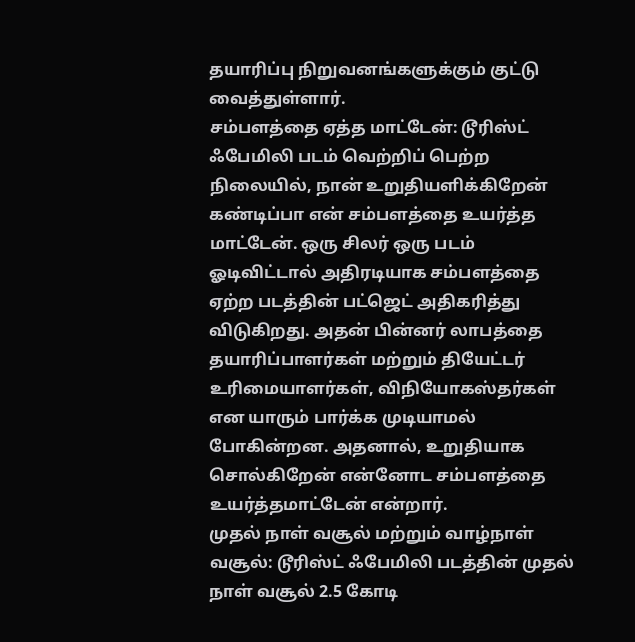தயாரிப்பு நிறுவனங்களுக்கும் குட்டு வைத்துள்ளார்.
சம்பளத்தை ஏத்த மாட்டேன்: டூரிஸ்ட் ஃபேமிலி படம் வெற்றிப் பெற்ற நிலையில், நான் உறுதியளிக்கிறேன் கண்டிப்பா என் சம்பளத்தை உயர்த்த மாட்டேன். ஒரு சிலர் ஒரு படம் ஓடிவிட்டால் அதிரடியாக சம்பளத்தை ஏற்ற படத்தின் பட்ஜெட் அதிகரித்து விடுகிறது. அதன் பின்னர் லாபத்தை தயாரிப்பாளர்கள் மற்றும் தியேட்டர் உரிமையாளர்கள், விநியோகஸ்தர்கள் என யாரும் பார்க்க முடியாமல் போகின்றன. அதனால், உறுதியாக சொல்கிறேன் என்னோட சம்பளத்தை உயர்த்தமாட்டேன் என்றார்.
முதல் நாள் வசூல் மற்றும் வாழ்நாள் வசூல்: டூரிஸ்ட் ஃபேமிலி படத்தின் முதல் நாள் வசூல் 2.5 கோடி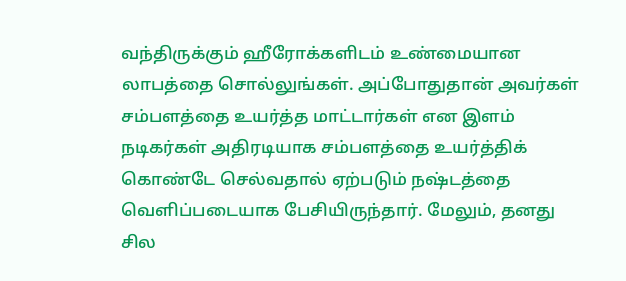வந்திருக்கும் ஹீரோக்களிடம் உண்மையான லாபத்தை சொல்லுங்கள். அப்போதுதான் அவர்கள் சம்பளத்தை உயர்த்த மாட்டார்கள் என இளம் நடிகர்கள் அதிரடியாக சம்பளத்தை உயர்த்திக் கொண்டே செல்வதால் ஏற்படும் நஷ்டத்தை வெளிப்படையாக பேசியிருந்தார். மேலும், தனது சில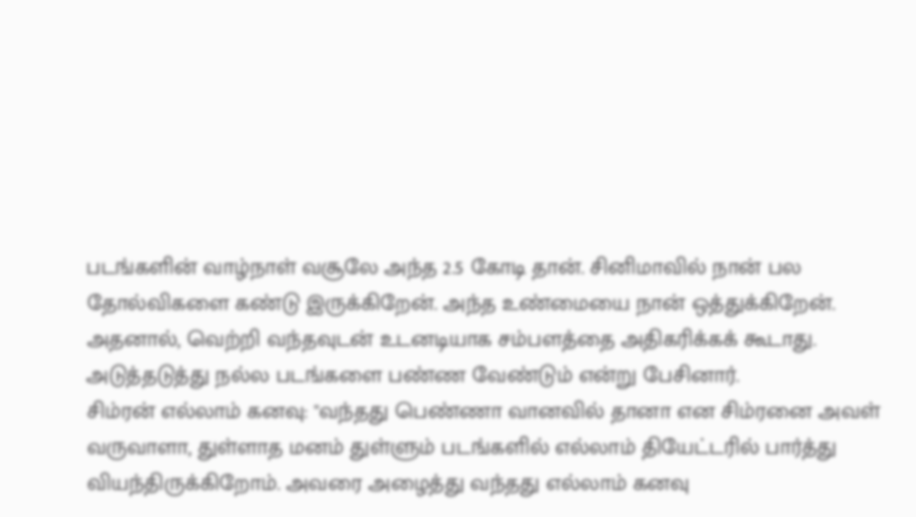படங்களின் வாழ்நாள் வசூலே அந்த 2.5 கோடி தான். சினிமாவில் நான் பல தோல்விகளை கண்டு இருக்கிறேன். அந்த உண்மையை நான் ஒத்துக்கிறேன். அதனால், வெற்றி வந்தவுடன் உடனடியாக சம்பளத்தை அதிகரிக்கக் கூடாது. அடுத்தடுத்து நல்ல படங்களை பண்ண வேண்டும் என்று பேசினார்.
சிம்ரன் எல்லாம் கனவு: "வந்தது பெண்ணா வானவில் தானா என சிம்ரனை அவள் வருவாளா, துள்ளாத மனம் துள்ளும் படங்களில் எல்லாம் தியேட்டரில் பார்த்து வியந்திருக்கிறோம். அவரை அழைத்து வந்தது எல்லாம் கனவு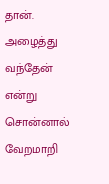தான். அழைத்து வந்தேன் என்று சொன்னால் வேறமாறி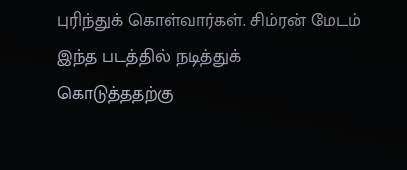புரிந்துக் கொள்வார்கள். சிம்ரன் மேடம் இந்த படத்தில் நடித்துக் கொடுத்ததற்கு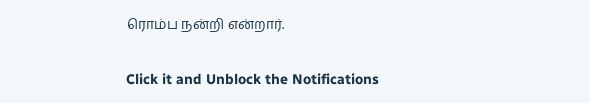ரொம்ப நன்றி என்றார்.


Click it and Unblock the Notifications